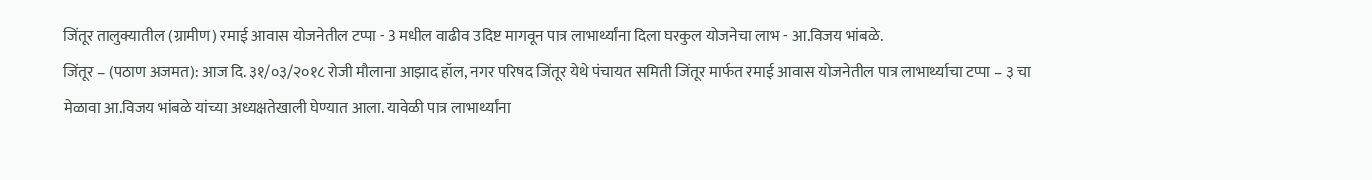जिंतूर तालुक्यातील (ग्रामीण) रमाई आवास योजनेतील टप्पा - 3 मधील वाढीव उदिष्ट मागवून पात्र लाभार्थ्यांना दिला घरकुल योजनेचा लाभ - आ.विजय भांबळे.
जिंतूर – (पठाण अजमत): आज दि. ३१/०३/२०१८ रोजी मौलाना आझाद हॉल, नगर परिषद जिंतूर येथे पंचायत समिती जिंतूर मार्फत रमाई आवास योजनेतील पात्र लाभार्थ्याचा टप्पा – ३ चा मेळावा आ.विजय भांबळे यांच्या अध्यक्षतेखाली घेण्यात आला. यावेळी पात्र लाभार्थ्यांना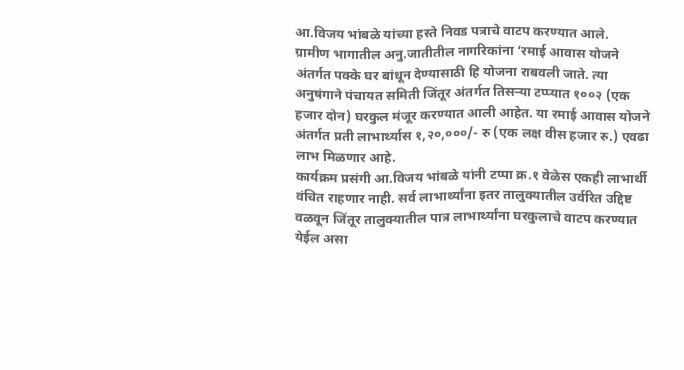आ.विजय भांबळे यांच्या हस्ते निवड पत्राचे वाटप करण्यात आले.
ग्रामीण भागातील अनु.जातीतील नागरिकांना ‘रमाई आवास योजने अंतर्गत पक्के घर बांधून देण्यासाठी हि योजना राबवली जाते. त्या अनुषंगाने पंचायत समिती जिंतूर अंतर्गत तिसऱ्या टप्प्यात १००२ (एक हजार दोन) घरकुल मंजूर करण्यात आली आहेत. या रमाई आवास योजने अंतर्गत प्रती लाभार्थ्यास १,२०,०००/- रु (एक लक्ष वीस हजार रु.) एवढा लाभ मिळणार आहे.
कार्यक्रम प्रसंगी आ.विजय भांबळे यांनी टप्पा क्र.१ वेळेस एकही लाभार्थी वंचित राहणार नाही. सर्व लाभार्थ्यांना इतर तालुक्यातील उर्वरित उद्दिष्ट वळवून जिंतूर तालुक्यातील पात्र लाभार्थ्यांना घरकुलाचे वाटप करण्यात येईल असा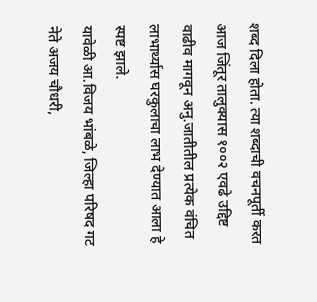शब्द दिला होता. त्या शब्दाची वचनपूर्ती करत आज जिंतूर तालुक्यास १००२ एवढे उद्दिष्ट वाढीव मागवून अनु.जातीतील प्रत्येक वंचित लाभार्थ्यास घरकुलाचा लाभ देण्यात आला हे स्पष्ट झाले.
यावेळी आ.विजय भांबळे, जिल्हा परिषद गट नेते अजय चौधरी,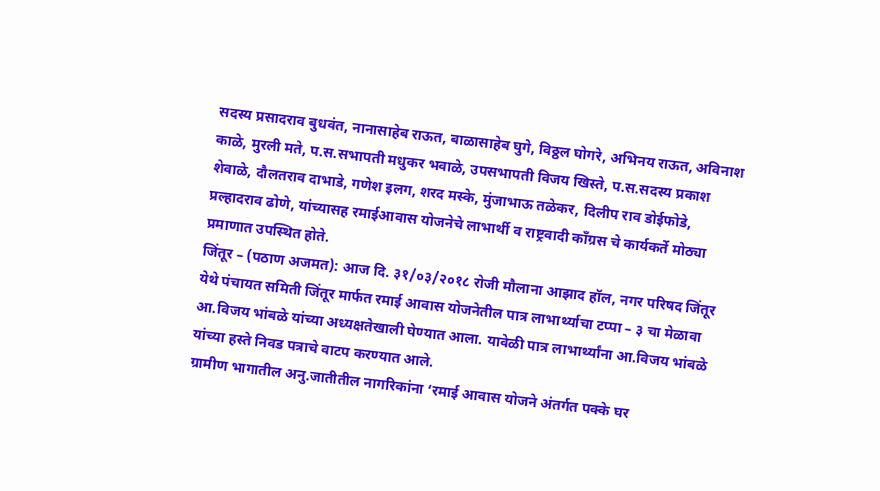सदस्य प्रसादराव बुधवंत, नानासाहेब राऊत, बाळासाहेब घुगे, विठ्ठल घोगरे, अभिनय राऊत, अविनाश काळे, मुरली मते, प.स.सभापती मधुकर भवाळे, उपसभापती विजय खिस्ते, प.स.सदस्य प्रकाश शेवाळे, दौलतराव दाभाडे, गणेश इलग, शरद मस्के, मुंजाभाऊ तळेकर, दिलीप राव डोईफोडे, प्रल्हादराव ढोणे, यांच्यासह रमाईआवास योजनेचे लाभार्थी व राष्ट्रवादी कॉंग्रस चे कार्यकर्ते मोठ्या प्रमाणात उपस्थित होते.
जिंतूर – (पठाण अजमत): आज दि. ३१/०३/२०१८ रोजी मौलाना आझाद हॉल, नगर परिषद जिंतूर येथे पंचायत समिती जिंतूर मार्फत रमाई आवास योजनेतील पात्र लाभार्थ्याचा टप्पा – ३ चा मेळावा आ.विजय भांबळे यांच्या अध्यक्षतेखाली घेण्यात आला. यावेळी पात्र लाभार्थ्यांना आ.विजय भांबळे यांच्या हस्ते निवड पत्राचे वाटप करण्यात आले.
ग्रामीण भागातील अनु.जातीतील नागरिकांना ‘रमाई आवास योजने अंतर्गत पक्के घर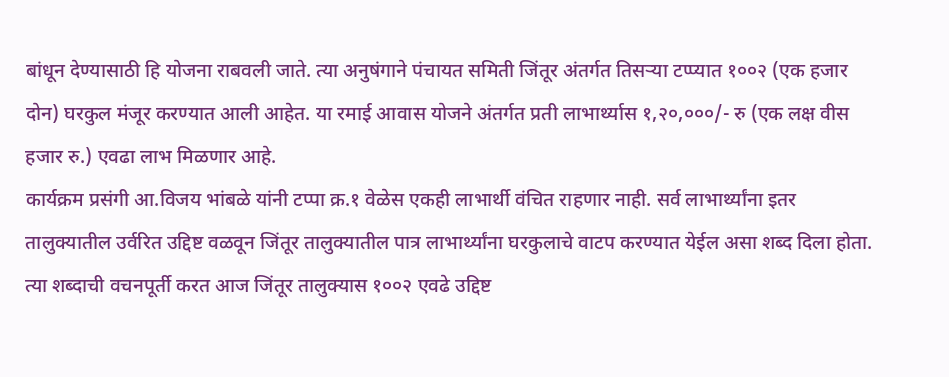बांधून देण्यासाठी हि योजना राबवली जाते. त्या अनुषंगाने पंचायत समिती जिंतूर अंतर्गत तिसऱ्या टप्प्यात १००२ (एक हजार दोन) घरकुल मंजूर करण्यात आली आहेत. या रमाई आवास योजने अंतर्गत प्रती लाभार्थ्यास १,२०,०००/- रु (एक लक्ष वीस हजार रु.) एवढा लाभ मिळणार आहे.
कार्यक्रम प्रसंगी आ.विजय भांबळे यांनी टप्पा क्र.१ वेळेस एकही लाभार्थी वंचित राहणार नाही. सर्व लाभार्थ्यांना इतर तालुक्यातील उर्वरित उद्दिष्ट वळवून जिंतूर तालुक्यातील पात्र लाभार्थ्यांना घरकुलाचे वाटप करण्यात येईल असा शब्द दिला होता. त्या शब्दाची वचनपूर्ती करत आज जिंतूर तालुक्यास १००२ एवढे उद्दिष्ट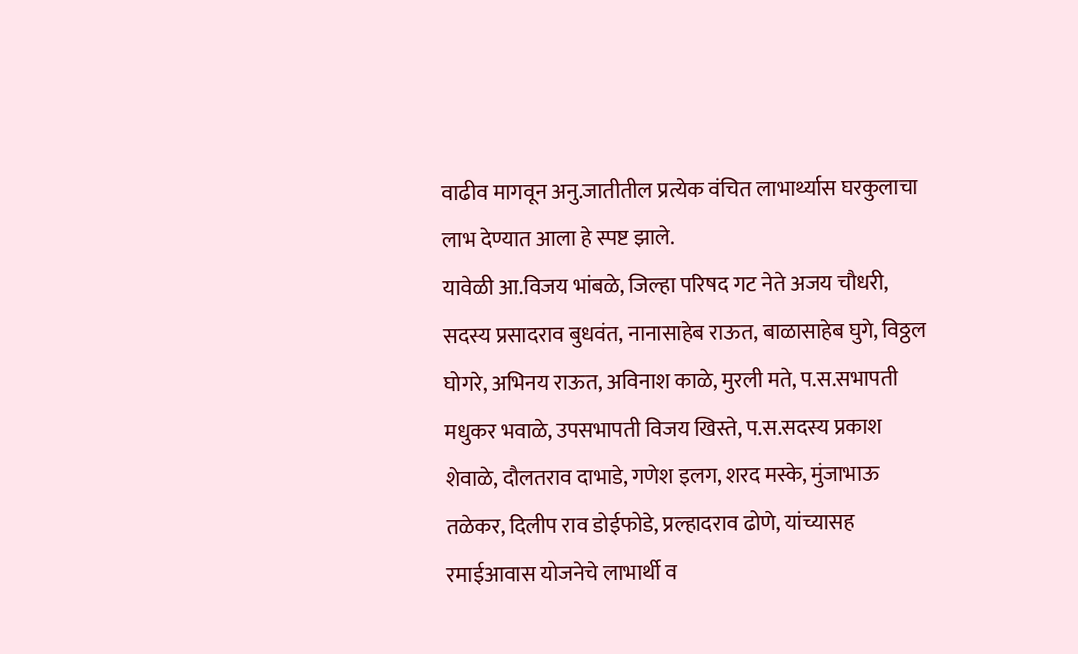वाढीव मागवून अनु.जातीतील प्रत्येक वंचित लाभार्थ्यास घरकुलाचा लाभ देण्यात आला हे स्पष्ट झाले.
यावेळी आ.विजय भांबळे, जिल्हा परिषद गट नेते अजय चौधरी, सदस्य प्रसादराव बुधवंत, नानासाहेब राऊत, बाळासाहेब घुगे, विठ्ठल घोगरे, अभिनय राऊत, अविनाश काळे, मुरली मते, प.स.सभापती मधुकर भवाळे, उपसभापती विजय खिस्ते, प.स.सदस्य प्रकाश शेवाळे, दौलतराव दाभाडे, गणेश इलग, शरद मस्के, मुंजाभाऊ तळेकर, दिलीप राव डोईफोडे, प्रल्हादराव ढोणे, यांच्यासह रमाईआवास योजनेचे लाभार्थी व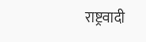राष्ट्रवादी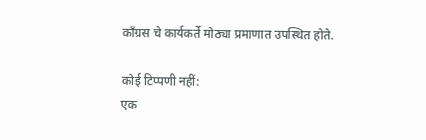कॉंग्रस चे कार्यकर्ते मोठ्या प्रमाणात उपस्थित होते.

कोई टिप्पणी नहीं:
एक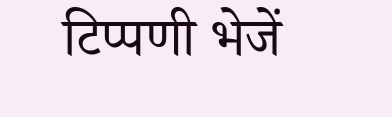टिप्पणी भेजें